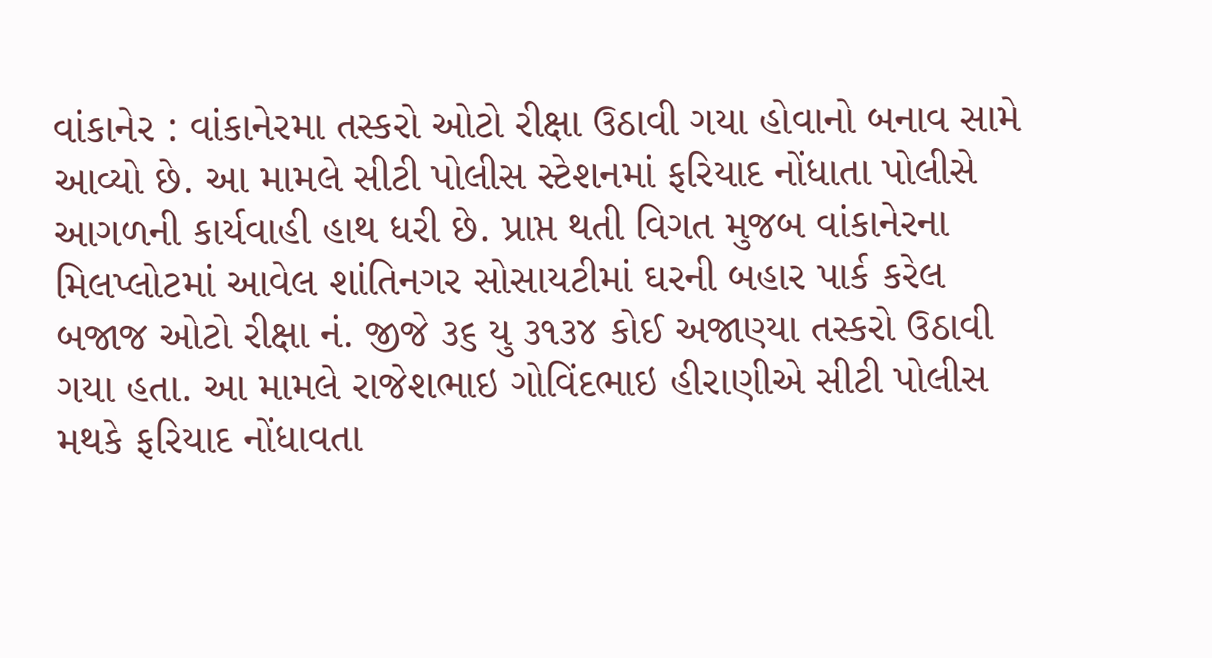વાંકાનેર : વાંકાનેરમા તસ્કરો ઓટો રીક્ષા ઉઠાવી ગયા હોવાનો બનાવ સામે આવ્યો છે. આ મામલે સીટી પોલીસ સ્ટેશનમાં ફરિયાદ નોંધાતા પોલીસે આગળની કાર્યવાહી હાથ ધરી છે. પ્રાપ્ત થતી વિગત મુજબ વાંકાનેરના મિલપ્લોટમાં આવેલ શાંતિનગર સોસાયટીમાં ઘરની બહાર પાર્ક કરેલ બજાજ ઓટો રીક્ષા નં. જીજે ૩૬ યુ ૩૧૩૪ કોઈ અજાણ્યા તસ્કરો ઉઠાવી ગયા હતા. આ મામલે રાજેશભાઇ ગોવિંદભાઇ હીરાણીએ સીટી પોલીસ મથકે ફરિયાદ નોંધાવતા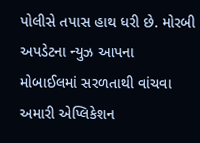પોલીસે તપાસ હાથ ધરી છે. મોરબી અપડેટના ન્યુઝ આપના મોબાઈલમાં સરળતાથી વાંચવા અમારી એપ્લિકેશન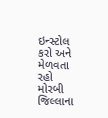ઇન્સ્ટોલ કરો અને મેળવતા રહો મોરબી જિલ્લાના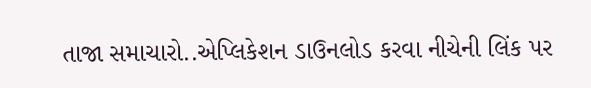તાજા સમાચારો..એપ્લિકેશન ડાઉનલોડ કરવા નીચેની લિંક પર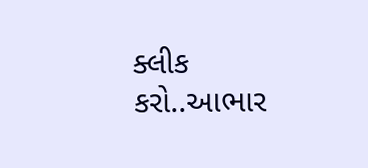ક્લીક કરો..આભાર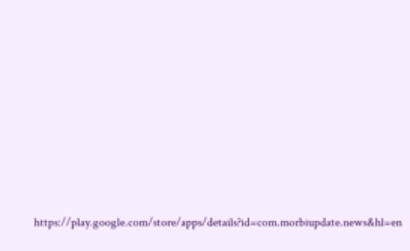https://play.google.com/store/apps/details?id=com.morbiupdate.news&hl=en